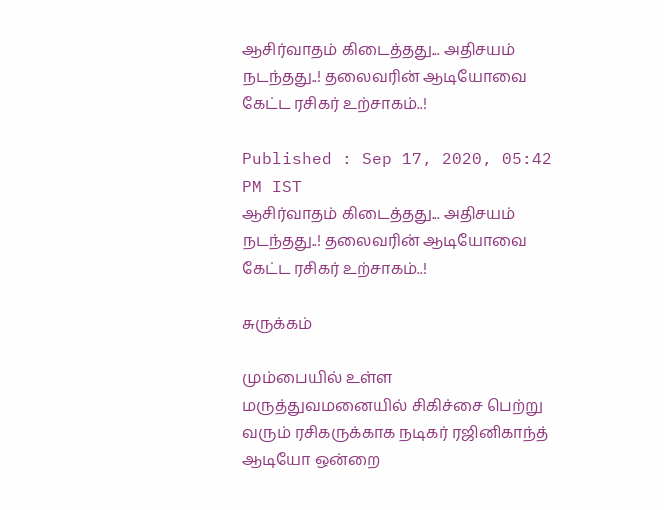ஆசிர்வாதம் கிடைத்தது... அதிசயம் நடந்தது..! தலைவரின் ஆடியோவை கேட்ட ரசிகர் உற்சாகம்..!

Published : Sep 17, 2020, 05:42 PM IST
ஆசிர்வாதம் கிடைத்தது... அதிசயம் நடந்தது..! தலைவரின் ஆடியோவை கேட்ட ரசிகர் உற்சாகம்..!

சுருக்கம்

மும்பையில் உள்ள மருத்துவமனையில் சிகிச்சை பெற்று வரும் ரசிகருக்காக நடிகர் ரஜினிகாந்த் ஆடியோ ஒன்றை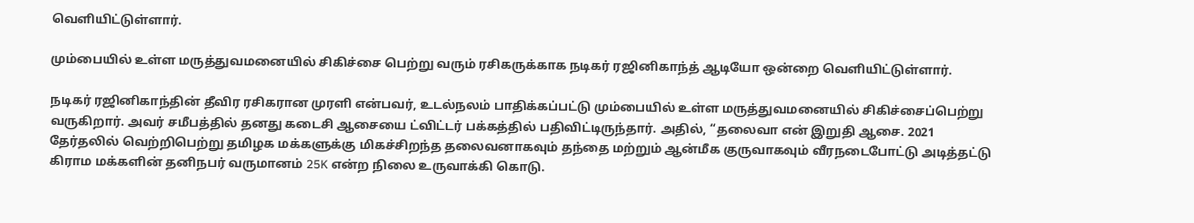வெளியிட்டுள்ளார்.

மும்பையில் உள்ள மருத்துவமனையில் சிகிச்சை பெற்று வரும் ரசிகருக்காக நடிகர் ரஜினிகாந்த் ஆடியோ ஒன்றை வெளியிட்டுள்ளார்.

நடிகர் ரஜினிகாந்தின் தீவிர ரசிகரான முரளி என்பவர், உடல்நலம் பாதிக்கப்பட்டு மும்பையில் உள்ள மருத்துவமனையில் சிகிச்சைப்பெற்று வருகிறார். அவர் சமீபத்தில் தனது கடைசி ஆசையை ட்விட்டர் பக்கத்தில் பதிவிட்டிருந்தார். அதில், “தலைவா என் இறுதி ஆசை. 2021 தேர்தலில் வெற்றிபெற்று தமிழக மக்களுக்கு மிகச்சிறந்த தலைவனாகவும் தந்தை மற்றும் ஆன்மீக குருவாகவும் வீரநடைபோட்டு அடித்தட்டு கிராம மக்களின் தனிநபர் வருமானம் 25K என்ற நிலை உருவாக்கி கொடு.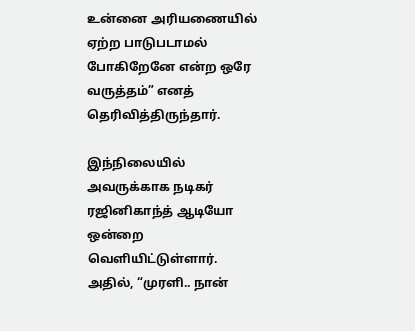உன்னை அரியணையில் ஏற்ற பாடுபடாமல் போகிறேனே என்ற ஒரே வருத்தம்” எனத் தெரிவித்திருந்தார்.

இந்நிலையில் அவருக்காக நடிகர் ரஜினிகாந்த் ஆடியோ ஒன்றை வெளியிட்டுள்ளார். அதில், “முரளி.. நான்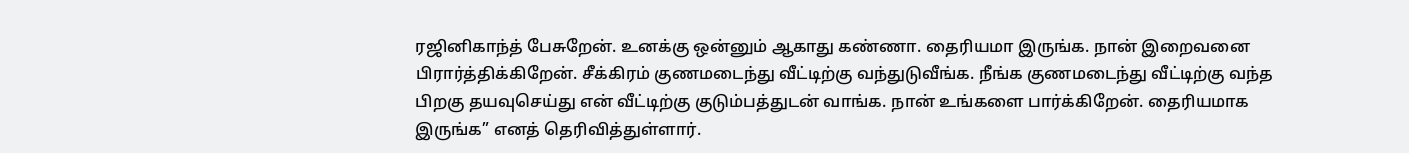ரஜினிகாந்த் பேசுறேன். உனக்கு ஒன்னும் ஆகாது கண்ணா. தைரியமா இருங்க. நான் இறைவனை பிரார்த்திக்கிறேன். சீக்கிரம் குணமடைந்து வீட்டிற்கு வந்துடுவீங்க. நீங்க குணமடைந்து வீட்டிற்கு வந்த பிறகு தயவுசெய்து என் வீட்டிற்கு குடும்பத்துடன் வாங்க. நான் உங்களை பார்க்கிறேன். தைரியமாக இருங்க” எனத் தெரிவித்துள்ளார்.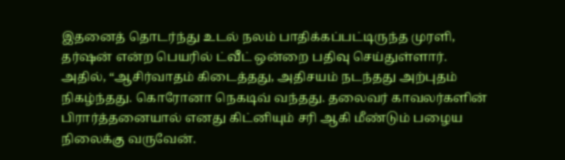இதனைத் தொடர்ந்து உடல் நலம் பாதிக்கப்பட்டிருந்த முரளி, தர்ஷன் என்ற பெயரில் ட்வீட் ஒன்றை பதிவு செய்துள்ளார். அதில், “ஆசிர்வாதம் கிடைத்தது, அதிசயம் நடந்தது அற்புதம் நிகழ்ந்தது. கொரோனா நெகடிவ் வந்தது. தலைவர் காவலர்களின் பிரார்த்தனையால் எனது கிட்னியும் சரி ஆகி மீண்டும் பழைய நிலைக்கு வருவேன்.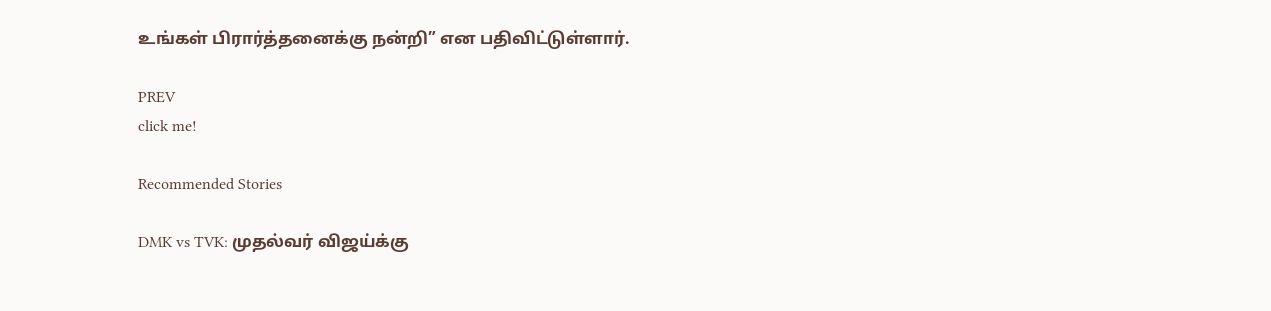உங்கள் பிரார்த்தனைக்கு நன்றி” என பதிவிட்டுள்ளார்.

PREV
click me!

Recommended Stories

DMK vs TVK: முதல்வர் விஜய்க்கு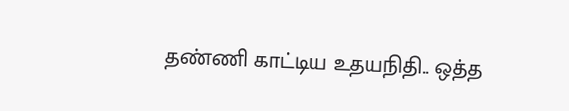தண்ணி காட்டிய உதயநிதி.. ஒத்த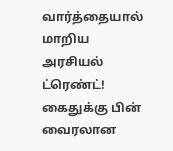வார்த்தையால் மாறிய அரசியல் ட்ரெண்ட்!
கைதுக்கு பின் வைரலான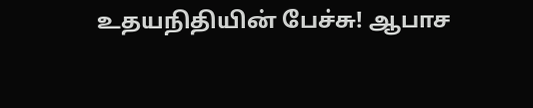உதயநிதியின் பேச்சு! ஆபாச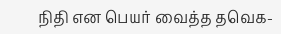நிதி என பெயர் வைத்த தவெக-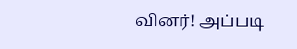வினர்! அப்படி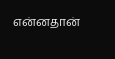என்னதான்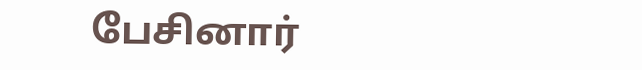பேசினார்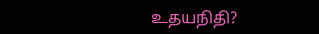உதயநிதி?